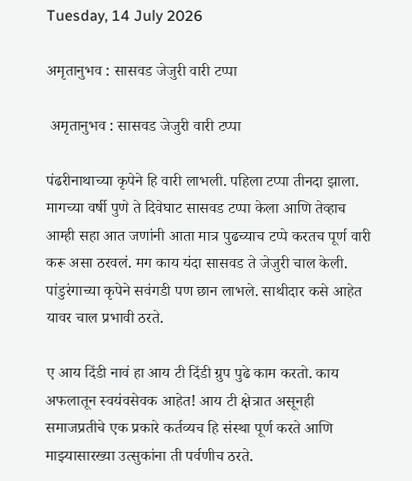Tuesday, 14 July 2026

अमृतानुभव : सासवड जेजुरी वारी टप्पा

 अमृतानुभव : सासवड जेजुरी वारी टप्पा

पंढरीनाथाच्या कृपेने हि वारी लाभली. पहिला टप्पा तीनदा झाला. मागच्या वर्षी पुणे ते दिवेघाट सासवड टप्पा केला आणि तेव्हाच आम्ही सहा आत जणांनी आता मात्र पुढच्याच टप्पे करतच पूर्ण वारी करू असा ठरवलं. मग काय यंदा सासवड ते जेजुरी चाल केली. पांडुरंगाच्या कृपेने सवंगडी पण छान लाभले. साथीदार कसे आहेत यावर चाल प्रभावी ठरते.

ए आय दिंडी नावं हा आय टी दिंडी ग्रुप पुढे काम करतो. काय अफलातून स्वयंवसेवक आहेत! आय टी क्षेत्रात असूनही समाजप्रतीचे एक प्रकारे कर्तव्यच हि संस्था पूर्ण करते आणि माझ्यासारख्या उत्सुकांना ती पर्वणीच ठरते.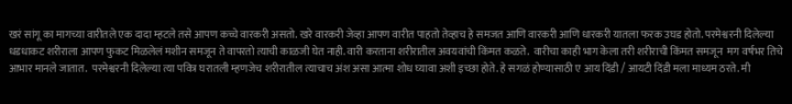खरं सांगू का मागच्या वारीतले एक दादा म्हटले तसे आपण कच्चे वारकरी असतो. खरे वारकरी जेव्हा आपण वारीत पाहतो तेव्हाच हे समजत आणि वारकरी आणि धारकरी यातला फरक उघड होतो. परमेश्वरनी दिलेल्या धडधाकट शरीराला आपण फुकट मिळलेलं मशीन समजून ते वापरतो त्याची काळजी घेत नाही. वारी करताना शरीरातील अवयवांची किंमत कळते.  वारीचा काही भाग केला तरी शरीराची किंमत समजून  मग वर्षभर तिचे आभार मानले जातात.  परमेश्वरनी दिलेल्या त्या पवित्र घरातली म्हणजेच शरीरातील त्याचाच अंश असा आत्मा शोध घ्यावा अशी इच्छा होते. हे सगळं होण्यासाठी ए आय दिंडी / आयटी दिंडी मला माध्यम ठरते. मी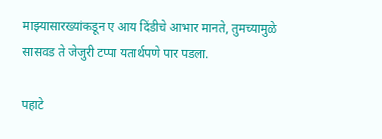माझ्यासारख्यांकडून ए आय दिंडीचे आभार मानते, तुमच्यामुळे सासवड ते जेजुरी टप्पा यतार्थपणे पार पडला.

पहाटे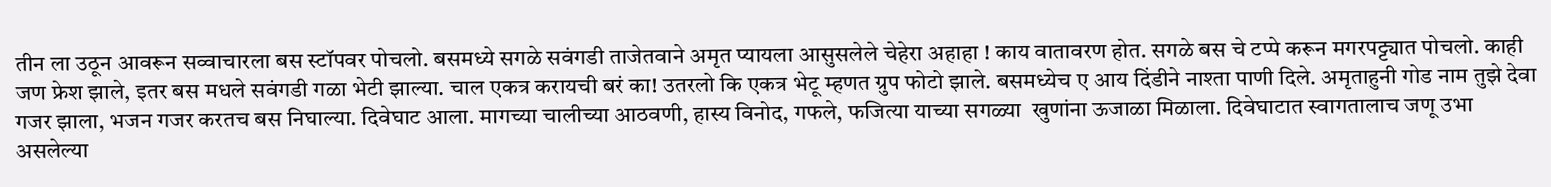तीन ला उठून आवरून सव्वाचारला बस स्टॉपवर पोचलो. बसमध्ये सगळे सवंगडी ताजेतवाने अमृत प्यायला आसुसलेले चेहेरा अहाहा ! काय वातावरण होत. सगळे बस चे टप्पे करून मगरपट्ट्यात पोचलो. काही जण फ्रेश झाले, इतर बस मधले सवंगडी गळा भेटी झाल्या. चाल एकत्र करायची बरं का! उतरलो कि एकत्र भेटू म्हणत ग्रुप फोटो झाले. बसमध्येच ए आय दिंडीने नाश्ता पाणी दिले. अमृताहुनी गोड नाम तुझे देवा गजर झाला, भजन गजर करतच बस निघाल्या. दिवेघाट आला. मागच्या चालीच्या आठवणी, हास्य विनोद, गफले, फजित्या याच्या सगळ्या  खुणांना ऊजाळा मिळाला. दिवेघाटात स्वागतालाच जणू उभा असलेल्या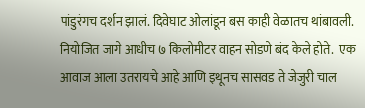पांडुरंगच दर्शन झालं. दिवेघाट ओलांडून बस काही वेळातच थांबावली. नियोजित जागे आधीच ७ किलोमीटर वाहन सोडणे बंद केले होते.  एक आवाज आला उतरायचे आहे आणि इथूनच सासवड ते जेजुरी चाल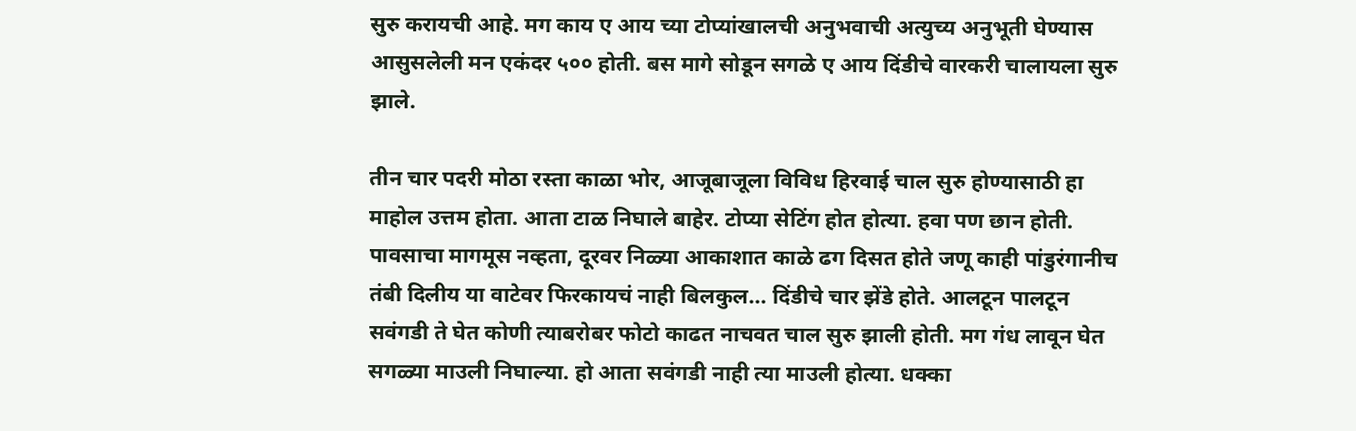सुरु करायची आहे. मग काय ए आय च्या टोप्यांखालची अनुभवाची अत्युच्य अनुभूती घेण्यास आसुसलेली मन एकंदर ५०० होती. बस मागे सोडून सगळे ए आय दिंडीचे वारकरी चालायला सुरु झाले.

तीन चार पदरी मोठा रस्ता काळा भोर, आजूबाजूला विविध हिरवाई चाल सुरु होण्यासाठी हा माहोल उत्तम होता. आता टाळ निघाले बाहेर. टोप्या सेटिंग होत होत्या. हवा पण छान होती. पावसाचा मागमूस नव्हता, दूरवर निळ्या आकाशात काळे ढग दिसत होते जणू काही पांडुरंगानीच तंबी दिलीय या वाटेवर फिरकायचं नाही बिलकुल... दिंडीचे चार झेंडे होते. आलटून पालटून सवंगडी ते घेत कोणी त्याबरोबर फोटो काढत नाचवत चाल सुरु झाली होती. मग गंध लावून घेत सगळ्या माउली निघाल्या. हो आता सवंगडी नाही त्या माउली होत्या. धक्का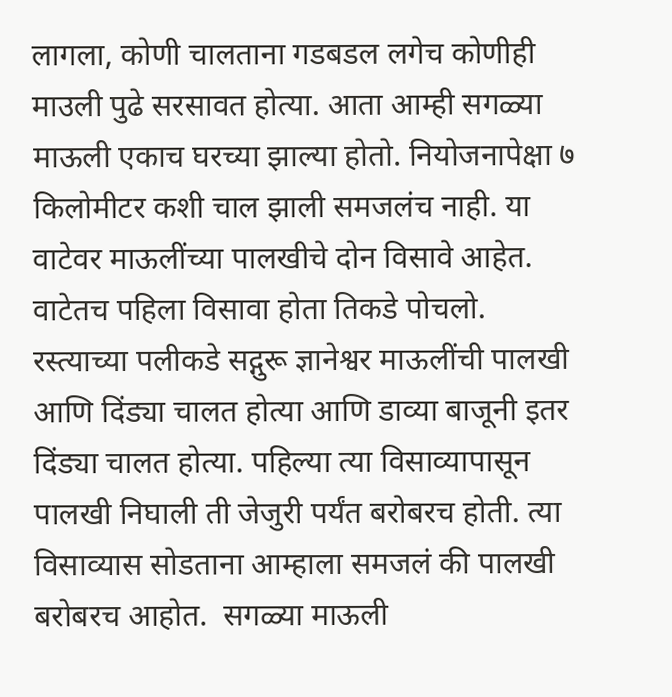लागला, कोणी चालताना गडबडल लगेच कोणीही माउली पुढे सरसावत होत्या. आता आम्ही सगळ्या माऊली एकाच घरच्या झाल्या होतो. नियोजनापेक्षा ७ किलोमीटर कशी चाल झाली समजलंच नाही. या वाटेवर माऊलींच्या पालखीचे दोन विसावे आहेत. वाटेतच पहिला विसावा होता तिकडे पोचलो. रस्त्याच्या पलीकडे सद्गुरू ज्ञानेश्वर माऊलींची पालखी आणि दिंड्या चालत होत्या आणि डाव्या बाजूनी इतर दिंड्या चालत होत्या. पहिल्या त्या विसाव्यापासून पालखी निघाली ती जेजुरी पर्यंत बरोबरच होती. त्या विसाव्यास सोडताना आम्हाला समजलं की पालखी बरोबरच आहोत.  सगळ्या माऊली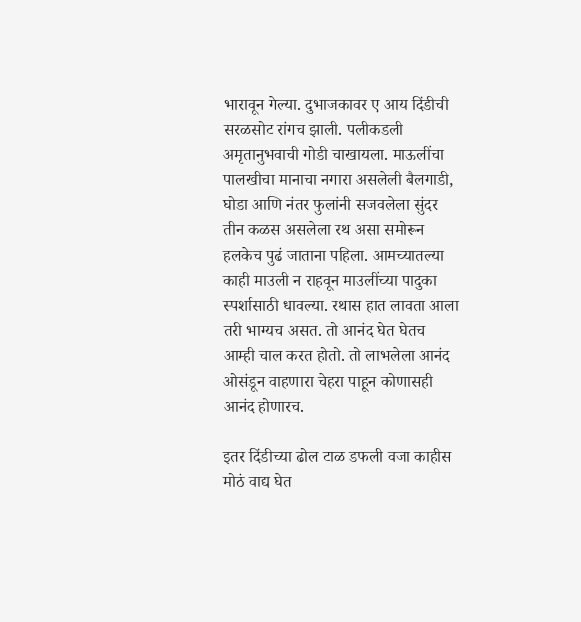भारावून गेल्या. दुभाजकावर ए आय दिंडीची सरळसोट रांगच झाली. पलीकडली अमृतानुभवाची गोडी चाखायला. माऊलींचा पालखीचा मानाचा नगारा असलेली बैलगाडी, घोडा आणि नंतर फुलांनी सजवलेला सुंदर तीन कळस असलेला रथ असा समोरून हलकेच पुढं जाताना पहिला. आमच्यातल्या काही माउली न राहवून माउलींच्या पादुका स्पर्शासाठी धावल्या. रथास हात लावता आला तरी भाग्यच असत. तो आनंद घेत घेतच आम्ही चाल करत होतो. तो लाभलेला आनंद ओसंडून वाहणारा चेहरा पाहून कोणासही आनंद होणारच.

इतर दिंडीच्या ढोल टाळ डफली वजा काहीस मोठं वाद्य घेत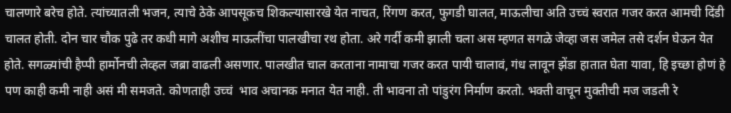चालणारे बरेच होते. त्यांच्यातली भजन, त्याचे ठेके आपसूकच शिकल्यासारखे येत नाचत, रिंगण करत, फुगडी घालत, माऊलीचा अति उच्चं स्वरात गजर करत आमची दिंडी चालत होती. दोन चार चौक पुढे तर कधी मागे अशीच माऊलींचा पालखीचा रथ होता. अरे गर्दी कमी झाली चला अस म्हणत सगळे जेव्हा जस जमेल तसे दर्शन घेऊन येत होते. सगळ्यांची हैप्पी हार्मोनची लेव्हल जब्रा वाढली असणार. पालखीत चाल करताना नामाचा गजर करत पायी चालावं, गंध लावून झेंडा हातात घेता यावा, हि इच्छा होणं हे पण काही कमी नाही असं मी समजते. कोणताही उच्चं  भाव अचानक मनात येत नाही. ती भावना तो पांडुरंग निर्माण करतो. भक्ती वाचून मुक्तीची मज जडली रे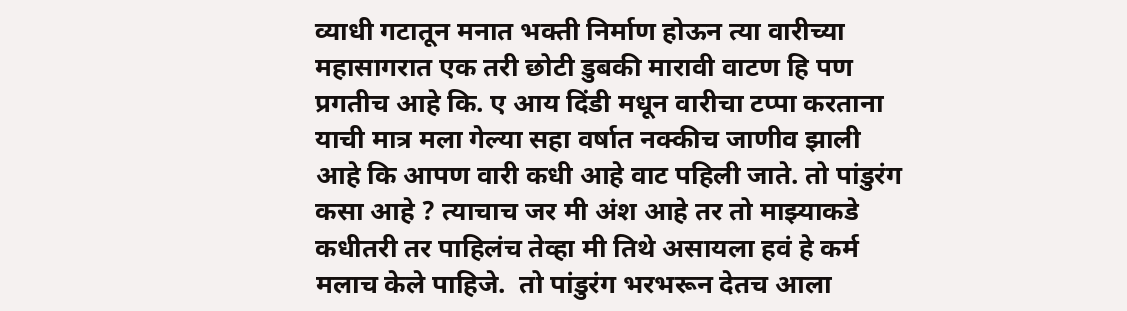व्याधी गटातून मनात भक्ती निर्माण होऊन त्या वारीच्या महासागरात एक तरी छोटी डुबकी मारावी वाटण हि पण प्रगतीच आहे कि. ए आय दिंडी मधून वारीचा टप्पा करताना याची मात्र मला गेल्या सहा वर्षात नक्कीच जाणीव झाली आहे कि आपण वारी कधी आहे वाट पहिली जाते. तो पांडुरंग कसा आहे ? त्याचाच जर मी अंश आहे तर तो माझ्याकडे कधीतरी तर पाहिलंच तेव्हा मी तिथे असायला हवं हे कर्म मलाच केले पाहिजे.  तो पांडुरंग भरभरून देतच आला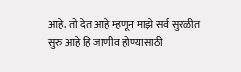आहे. तो देत आहे म्हणून माझे सर्व सुरळीत सुरु आहे हि जाणीव होण्यासाठी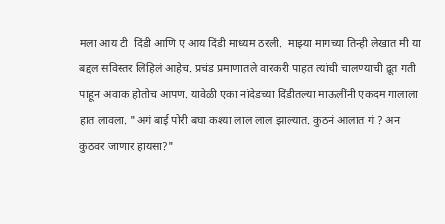मला आय टी  दिंडी आणि ए आय दिंडी माध्यम ठरली.  माझ्या मागच्या तिन्ही लेखात मी या बद्दल सविस्तर लिहिलं आहेच. प्रचंड प्रमाणातले वारकरी पाहत त्यांची चालण्याची द्रूत गती पाहून अवाक होतोच आपण. यावेळी एका नांदेडच्या दिंडीतल्या माऊलींनी एकदम गालाला हात लावला. "अगं बाई पोरी बघा कश्या लाल लाल झाल्यात. कुठनं आलात गं ? अन कुठवर जाणार हायसा?"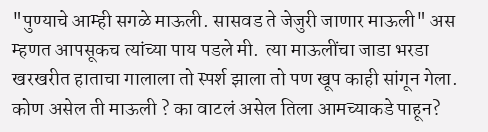"पुण्याचे आम्ही सगळे माऊली. सासवड ते जेजुरी जाणार माऊली" अस म्हणत आपसूकच त्यांच्या पाय पडले मी.  त्या माऊलींचा जाडा भरडा खरखरीत हाताचा गालाला तो स्पर्श झाला तो पण खूप काही सांगून गेला. कोण असेल ती माऊली ? का वाटलं असेल तिला आमच्याकडे पाहून?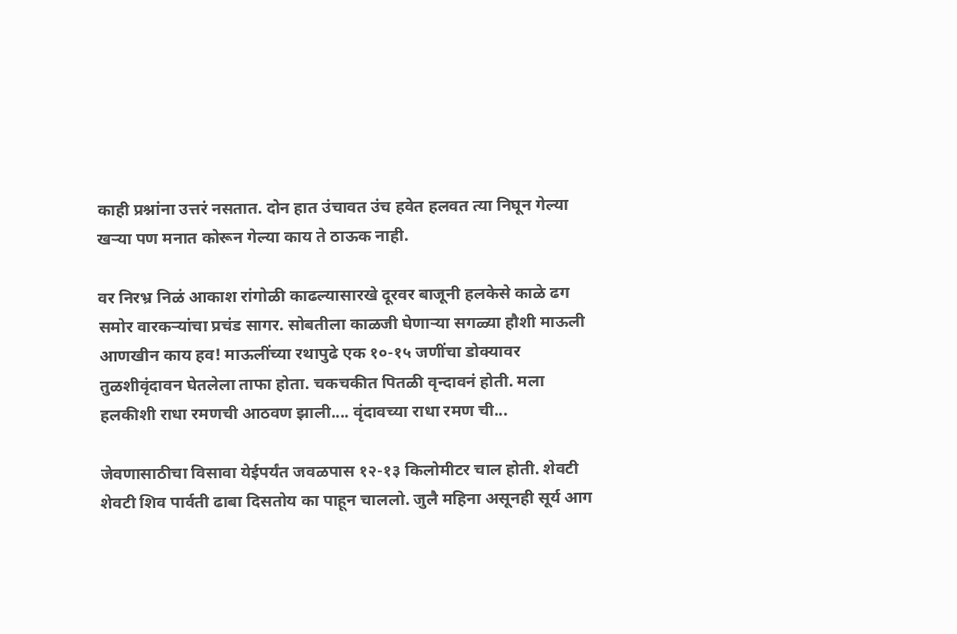काही प्रश्नांना उत्तरं नसतात. दोन हात उंचावत उंच हवेत हलवत त्या निघून गेल्या खऱ्या पण मनात कोरून गेल्या काय ते ठाऊक नाही.

वर निरभ्र निळं आकाश रांगोळी काढल्यासारखे दूरवर बाजूनी हलकेसे काळे ढग समोर वारकऱ्यांचा प्रचंड सागर. सोबतीला काळजी घेणाऱ्या सगळ्या हौशी माऊली आणखीन काय हव! माऊलींच्या रथापुढे एक १०-१५ जणींचा डोक्यावर तुळशीवृंदावन घेतलेला ताफा होता. चकचकीत पितळी वृन्दावनं होती. मला हलकीशी राधा रमणची आठवण झाली.... वृंदावच्या राधा रमण ची...

जेवणासाठीचा विसावा येईपर्यंत जवळपास १२-१३ किलोमीटर चाल होती. शेवटी शेवटी शिव पार्वती ढाबा दिसतोय का पाहून चाललो. जुलै महिना असूनही सूर्य आग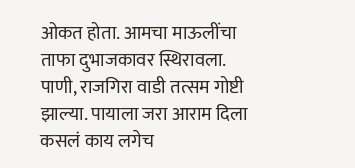ओकत होता. आमचा माऊलींचा ताफा दुभाजकावर स्थिरावला. पाणी, राजगिरा वाडी तत्सम गोष्टी झाल्या. पायाला जरा आराम दिला कसलं काय लगेच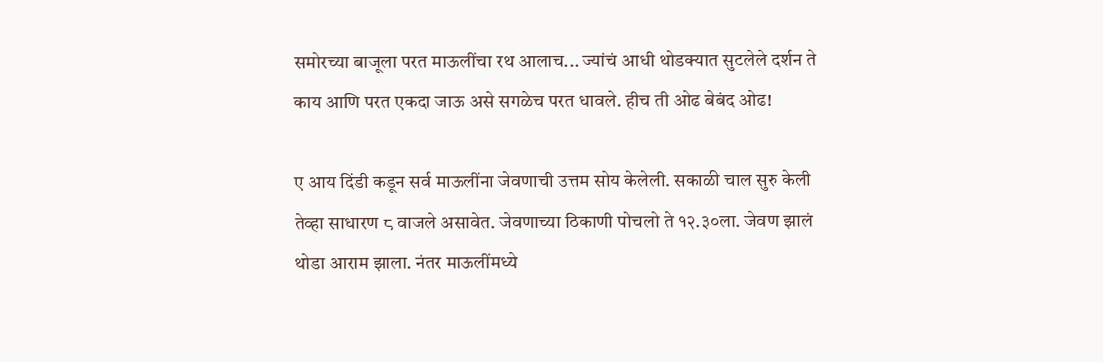समोरच्या बाजूला परत माऊलींचा रथ आलाच... ज्यांचं आधी थोडक्यात सुटलेले दर्शन ते काय आणि परत एकदा जाऊ असे सगळेच परत धावले. हीच ती ओढ बेबंद ओढ!

ए आय दिंडी कडून सर्व माऊलींना जेवणाची उत्तम सोय केलेली. सकाळी चाल सुरु केली तेव्हा साधारण ८ वाजले असावेत. जेवणाच्या ठिकाणी पोचलो ते १२.३०ला. जेवण झालं थोडा आराम झाला. नंतर माऊलींमध्ये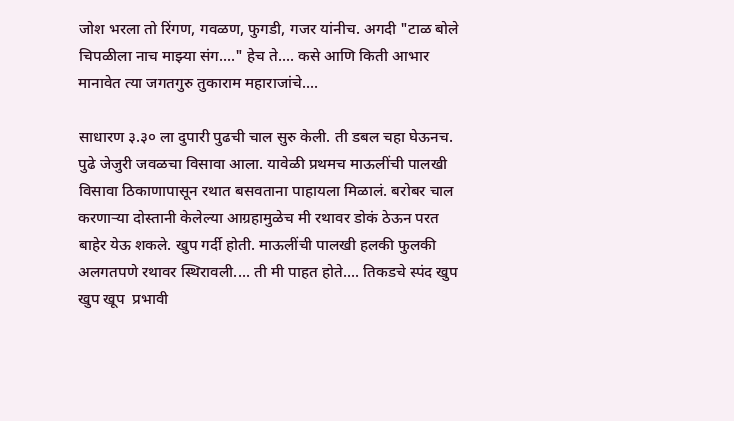जोश भरला तो रिंगण, गवळण, फुगडी, गजर यांनीच. अगदी "टाळ बोले चिपळीला नाच माझ्या संग...." हेच ते.... कसे आणि किती आभार मानावेत त्या जगतगुरु तुकाराम महाराजांचे....

साधारण ३.३० ला दुपारी पुढची चाल सुरु केली. ती डबल चहा घेऊनच. पुढे जेजुरी जवळचा विसावा आला. यावेळी प्रथमच माऊलींची पालखी विसावा ठिकाणापासून रथात बसवताना पाहायला मिळालं. बरोबर चाल करणाऱ्या दोस्तानी केलेल्या आग्रहामुळेच मी रथावर डोकं ठेऊन परत बाहेर येऊ शकले. खुप गर्दी होती. माऊलींची पालखी हलकी फुलकी अलगतपणे रथावर स्थिरावली.... ती मी पाहत होते.... तिकडचे स्पंद खुप खुप खूप  प्रभावी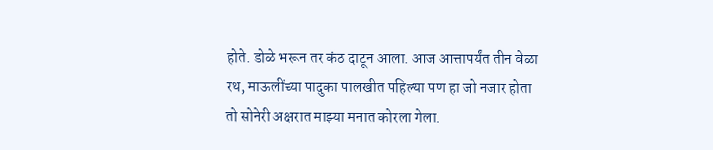होते. डोळे भरून तर कंठ दाटून आला. आज आत्तापर्यंत तीन वेळा रथ, माऊलींच्या पादुका पालखीत पहिल्या पण हा जो नजार होता तो सोनेरी अक्षरात माझ्या मनात कोरला गेला.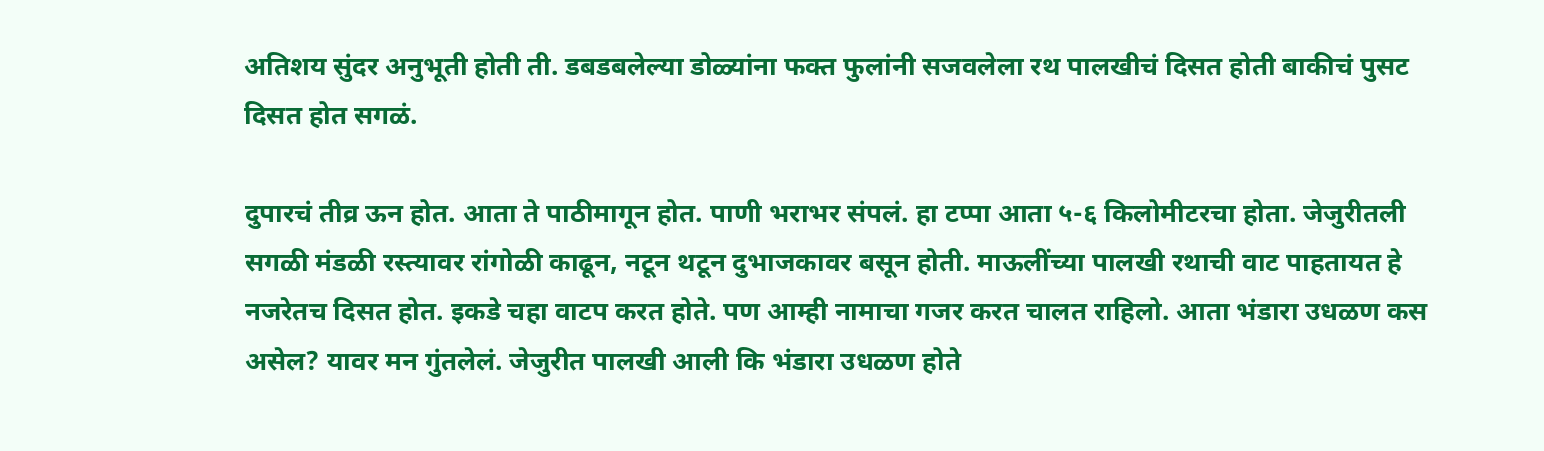अतिशय सुंदर अनुभूती होती ती. डबडबलेल्या डोळ्यांना फक्त फुलांनी सजवलेला रथ पालखीचं दिसत होती बाकीचं पुसट दिसत होत सगळं.

दुपारचं तीव्र ऊन होत. आता ते पाठीमागून होत. पाणी भराभर संपलं. हा टप्पा आता ५-६ किलोमीटरचा होता. जेजुरीतली सगळी मंडळी रस्त्यावर रांगोळी काढून, नटून थटून दुभाजकावर बसून होती. माऊलींच्या पालखी रथाची वाट पाहतायत हे नजरेतच दिसत होत. इकडे चहा वाटप करत होते. पण आम्ही नामाचा गजर करत चालत राहिलो. आता भंडारा उधळण कस असेल? यावर मन गुंतलेलं. जेजुरीत पालखी आली कि भंडारा उधळण होते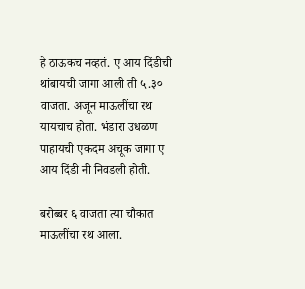हे ठाऊकच नव्हतं. ए आय दिंडीची थांबायची जागा आली ती ५.३० वाजता. अजून माऊलींचा रथ यायचाच होता. भंडारा उधळण पाहायची एकदम अचूक जागा ए आय दिंडी नी निवडली होती.

बरोब्बर ६ वाजता त्या चौकात माऊलींचा रथ आला.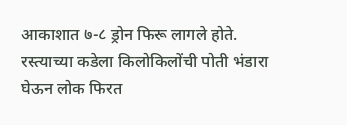आकाशात ७-८ ड्रोन फिरू लागले होते. रस्त्याच्या कडेला किलोकिलोंची पोती भंडारा घेऊन लोक फिरत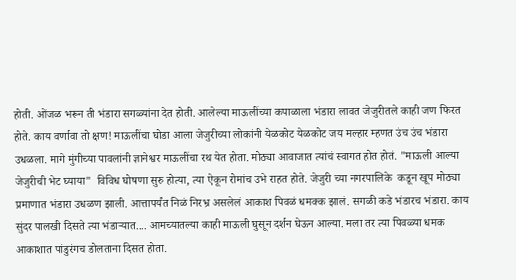होती. ओंजळ भरून ती भंडारा सगळ्यांना देत होती. आलेल्या माऊलींच्या कपाळाला भंडारा लावत जेजुरीतले काही जण फिरत होते. काय वर्णावा तो क्षण! माऊलींचा घोडा आला जेजुरीच्या लोकांनी येळकोट येळकोट जय मल्हार म्हणत उंच उंच भंडारा उधळला. मागे मुंगीच्या पावलांनी ज्ञानेश्वर माऊलींचा रथ येत होता. मोठ्या आवाजात त्यांचं स्वागत होत होतं. "माऊली आल्या जेजुरीची भेट घ्याया"  विविध घोषणा सुरु होत्या, त्या ऐकून रोमांच उभे राहत होते. जेजुरी च्या नगरपालिके  कडून खूप मोठ्या प्रमाणात भंडारा उधळण झाली. आत्तापर्यंत निळं निरभ्र असलेलं आकाश पिवळं धमक्क झालं. सगळी कडे भंडारच भंडारा. काय सुंदर पालखी दिसते त्या भंडाऱ्यात.... आमच्यातल्या काही माऊली घुसून दर्शन घेऊन आल्या. मला तर त्या पिवळ्या धमक आकाशात पांडुरंगच डोलताना दिसत होता.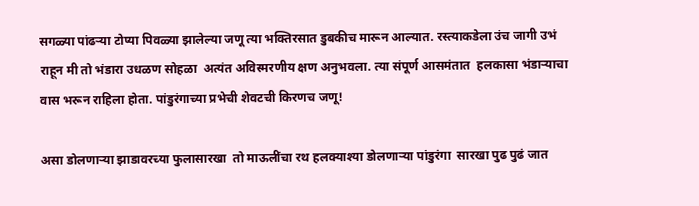सगळ्या पांढऱ्या टोप्या पिवळ्या झालेल्या जणू त्या भक्तिरसात डुबकीच मारून आल्यात. रस्त्याकडेला उंच जागी उभं राहून मी तो भंडारा उधळण सोहळा  अत्यंत अविस्मरणीय क्षण अनुभवला. त्या संपूर्ण आसमंतात  हलकासा भंडाऱ्याचा वास भरून राहिला होता. पांडुरंगाच्या प्रभेची शेवटची किरणच जणू!

असा डोलणाऱ्या झाडावरच्या फुलासारखा  तो माऊलींचा रथ हलक्याश्या डोलणाऱ्या पांडुरंगा  सारखा पुढ पुढं जात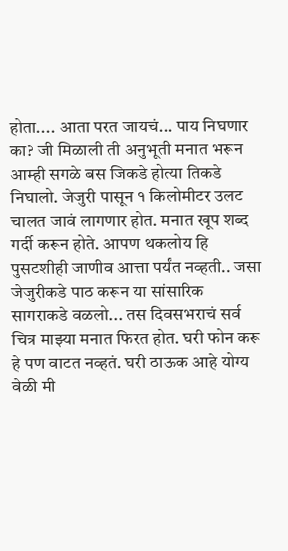होता.... आता परत जायचं... पाय निघणार का? जी मिळाली ती अनुभूती मनात भरून आम्ही सगळे बस जिकडे होत्या तिकडे निघालो. जेजुरी पासून १ किलोमीटर उलट चालत जावं लागणार होत. मनात खूप शब्द गर्दी करून होते. आपण थकलोय हि पुसटशीही जाणीव आत्ता पर्यंत नव्हती.. जसा जेजुरीकडे पाठ करून या सांसारिक सागराकडे वळलो... तस दिवसभराचं सर्व चित्र माझ्या मनात फिरत होत. घरी फोन करू हे पण वाटत नव्हतं. घरी ठाऊक आहे योग्य वेळी मी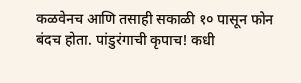कळवेनच आणि तसाही सकाळी १० पासून फोन बंदच होता. पांडुरंगाची कृपाच! कधी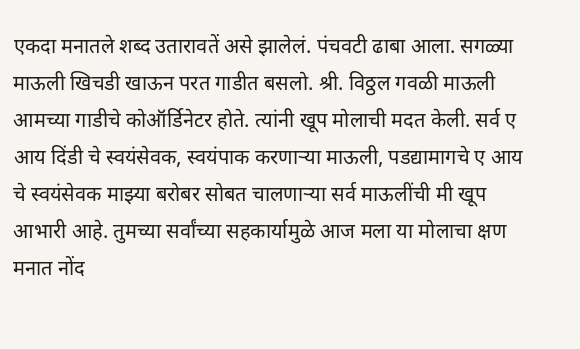एकदा मनातले शब्द उतारावतें असे झालेलं. पंचवटी ढाबा आला. सगळ्या माऊली खिचडी खाऊन परत गाडीत बसलो. श्री. विठ्ठल गवळी माऊली आमच्या गाडीचे कोऑर्डिनेटर होते. त्यांनी खूप मोलाची मदत केली. सर्व ए आय दिंडी चे स्वयंसेवक, स्वयंपाक करणाऱ्या माऊली, पडद्यामागचे ए आय चे स्वयंसेवक माझ्या बरोबर सोबत चालणाऱ्या सर्व माऊलींची मी खूप आभारी आहे. तुमच्या सर्वांच्या सहकार्यामुळे आज मला या मोलाचा क्षण मनात नोंद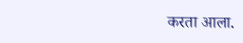करता आला.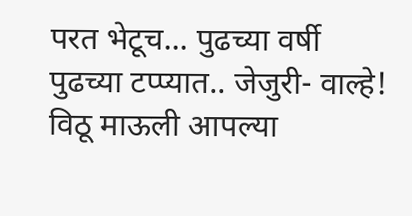परत भेटूच... पुढच्या वर्षी पुढच्या टप्प्यात.. जेजुरी- वाल्हे! विठू माऊली आपल्या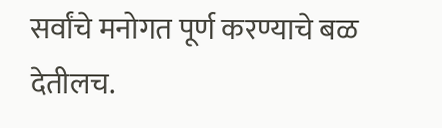सर्वांचे मनोगत पूर्ण करण्याचे बळ देतीलच.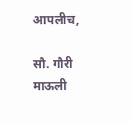आपलीच,

सौ. गौरी माऊली